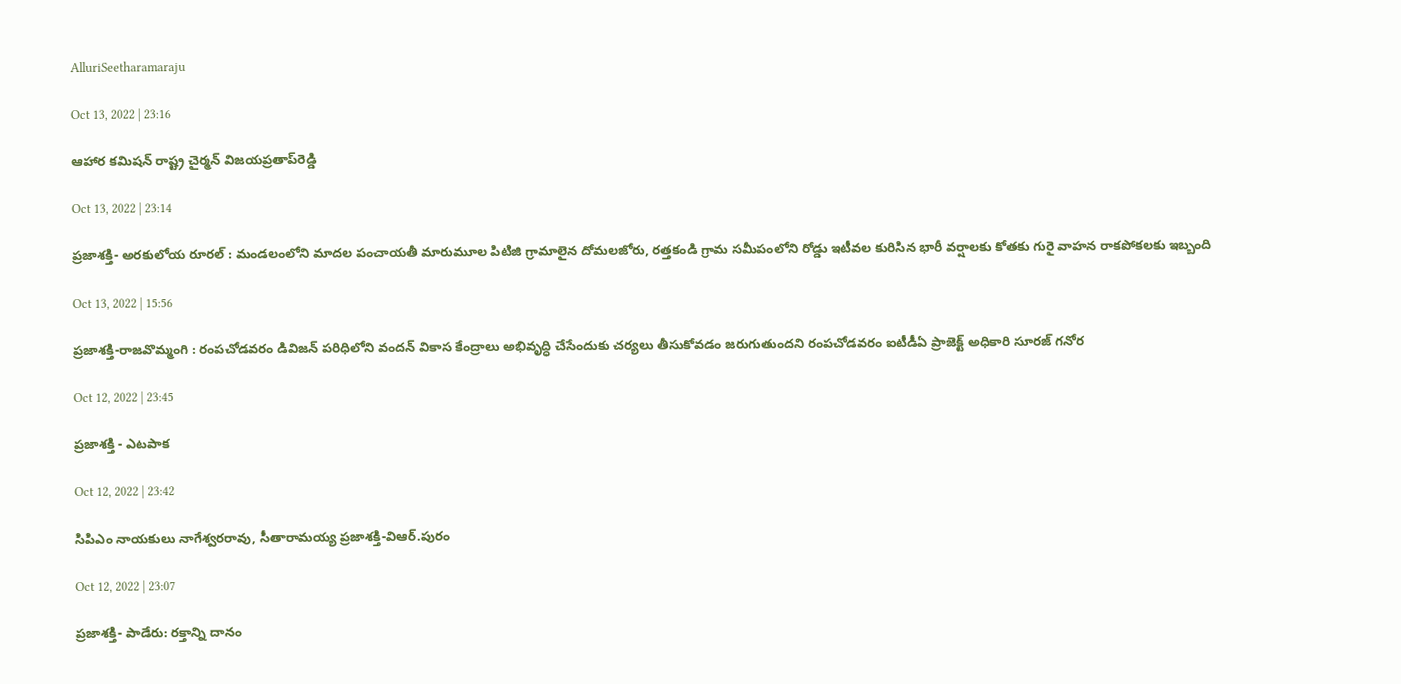AlluriSeetharamaraju

Oct 13, 2022 | 23:16

ఆహార కమిషన్‌ రాష్ట్ర చైర్మన్‌ విజయప్రతాప్‌రెడ్డి

Oct 13, 2022 | 23:14

ప్రజాశక్తి- అరకులోయ రూరల్‌ : మండలంలోని మాదల పంచాయతీ మారుమూల పిటిజి గ్రామాలైన దోమలజోరు, రత్తకండి గ్రామ సమీపంలోని రోడ్డు ఇటీవల కురిసిన భారీ వర్షాలకు కోతకు గురై వాహన రాకపోకలకు ఇబ్బంది

Oct 13, 2022 | 15:56

ప్రజాశక్తి-రాజవొమ్మంగి : రంపచోడవరం డివిజన్ పరిధిలోని వందన్ వికాస కేంద్రాలు అభివృద్ధి చేసేందుకు చర్యలు తీసుకోవడం జరుగుతుందని రంపచోడవరం ఐటీడీఏ ప్రాజెక్ట్ అధికారి సూరజ్ గనోర

Oct 12, 2022 | 23:45

ప్రజాశక్తి - ఎటపాక

Oct 12, 2022 | 23:42

సిపిఎం నాయకులు నాగేశ్వరరావు, సీతారామయ్య ప్రజాశక్తి-విఆర్‌.పురం

Oct 12, 2022 | 23:07

ప్రజాశక్తి- పాడేరు: రక్తాన్ని దానం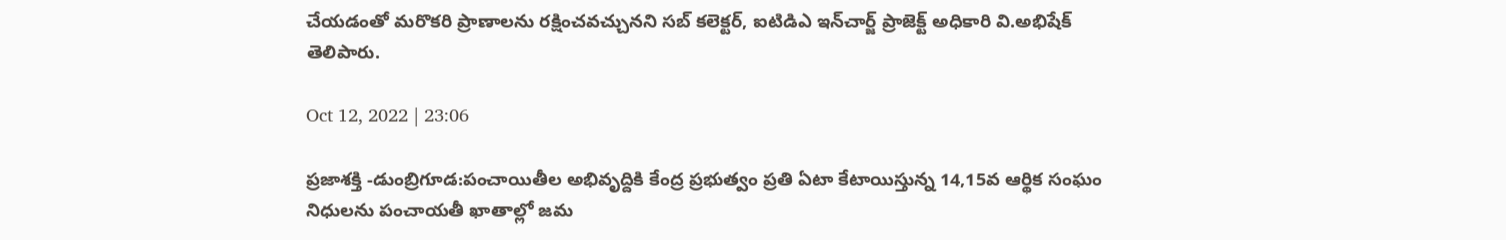చేయడంతో మరొకరి ప్రాణాలను రక్షించవచ్చునని సబ్‌ కలెక్టర్‌, ఐటిడిఎ ఇన్‌చార్జ్‌ ప్రాజెక్ట్‌ అధికారి వి.అభిషేక్‌ తెలిపారు.

Oct 12, 2022 | 23:06

ప్రజాశక్తి -డుంబ్రిగూడ:పంచాయితీల అభివృద్దికి కేంద్ర ప్రభుత్వం ప్రతి ఏటా కేటాయిస్తున్న 14,15వ ఆర్థిక సంఘం నిధులను పంచాయతీ ఖాతాల్లో జమ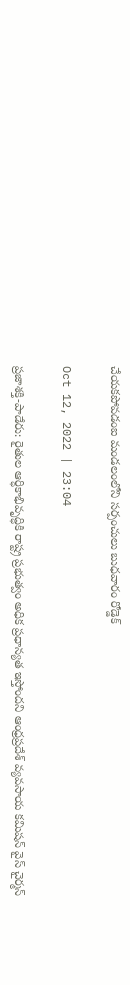చేయకపోవడంఐ మండలంలోని సర్పంచులు బుధవారం రోడ్డెక్

Oct 12, 2022 | 23:04

ప్రజాశక్తి-పాడేరు: రైతుల ఆర్ధికాభివృద్ధికి రాష్ట్ర ప్రభుత్వం అధిక ప్రధాన్యత ఇస్తోందని ఆంధ్రప్రదేశ్‌ వ్యవసాయ కమిషన్‌ వైస్‌ చైర్మన్‌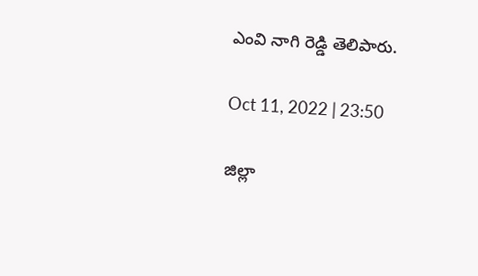ఎంవి నాగి రెడ్డి తెలిపారు.

Oct 11, 2022 | 23:50

జిల్లా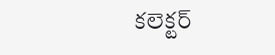కలెక్టర్‌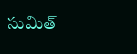సుమిత్‌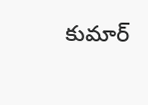కుమార్‌